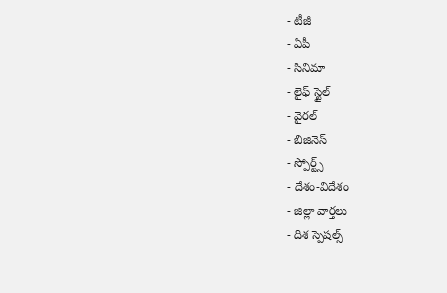- టీజీ
- ఏపీ
- సినిమా
- లైఫ్ స్టైల్
- వైరల్
- బిజినెస్
- స్పోర్ట్స్
- దేశం-విదేశం
- జిల్లా వార్తలు
- దిశ స్పెషల్స్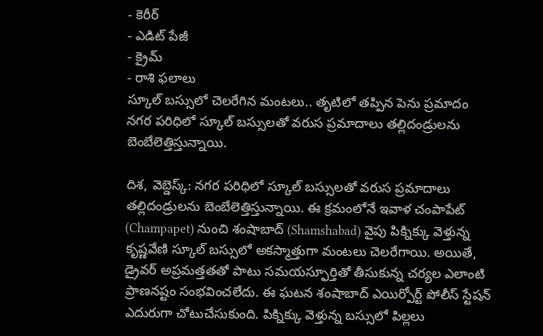- కెరీర్
- ఎడిట్ పేజీ
- క్రైమ్
- రాశి ఫలాలు
స్కూల్ బస్సులో చెలరేగిన మంటలు.. తృటిలో తప్పిన పెను ప్రమాదం
నగర పరిధిలో స్కూల్ బస్సులతో వరుస ప్రమాదాలు తల్లిదండ్రులను బెంబేలెత్తిస్తున్నాయి.

దిశ, వెబ్డెస్క్: నగర పరిధిలో స్కూల్ బస్సులతో వరుస ప్రమాదాలు తల్లిదండ్రులను బెంబేలెత్తిస్తున్నాయి. ఈ క్రమంలోనే ఇవాళ చంపాపేట్ (Champapet) నుంచి శంషాబాద్ (Shamshabad) వైపు పిక్నిక్కు వెళ్తున్న కృష్ణవేణి స్కూల్ బస్సులో అకస్మాత్తుగా మంటలు చెలరేగాయి. అయితే, డ్రైవర్ అప్రమత్తతతో పాటు సమయస్ఫూర్తితో తీసుకున్న చర్యల ఎలాంటి ప్రాణనష్టం సంభవించలేదు. ఈ ఘటన శంషాబాద్ ఎయిర్పోర్ట్ పోలీస్ స్టేషన్ ఎదురుగా చోటుచేసుకుంది. పిక్నిక్కు వెళ్తున్న బస్సులో పిల్లలు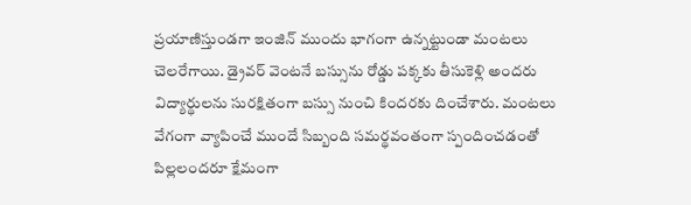ప్రయాణిస్తుండగా ఇంజిన్ ముందు భాగంగా ఉన్నట్టుండా మంటలు చెలరేగాయి. డ్రైవర్ వెంటనే బస్సును రోడ్డు పక్కకు తీసుకెళ్లి అందరు విద్యార్థులను సురక్షితంగా బస్సు నుంచి కిందరకు దించేశారు. మంటలు వేగంగా వ్యాపించే ముందే సిబ్బంది సమర్థవంతంగా స్పందించడంతో పిల్లలందరూ క్షేమంగా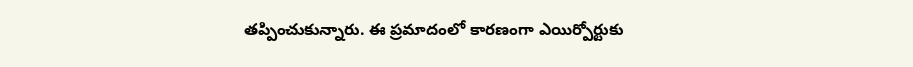తప్పించుకున్నారు. ఈ ప్రమాదంలో కారణంగా ఎయిర్పోర్టుకు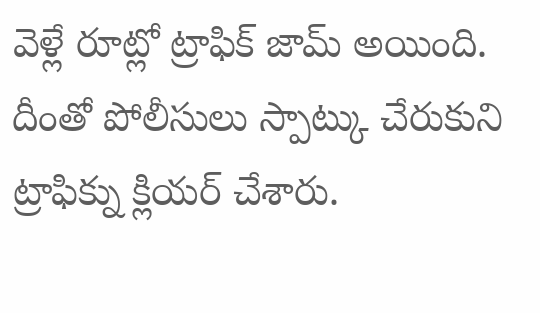వెళ్లే రూట్లో ట్రాఫిక్ జామ్ అయింది. దీంతో పోలీసులు స్పాట్కు చేరుకుని ట్రాఫిక్ను క్లియర్ చేశారు.